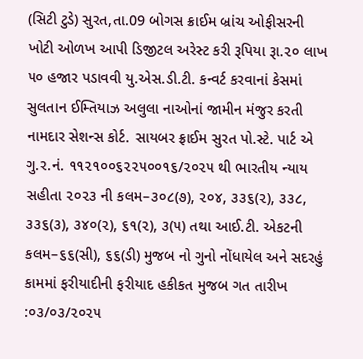(સિટી ટુડે) સુરત,તા.09 બોગસ ક્રાઈમ બ્રાંચ ઓફીસરની ખોટી ઓળખ આપી ડિજીટલ અરેસ્ટ કરી રૂપિયા રૂા.૨૦ લાખ ૫૦ હજાર પડાવવી યુ.એસ.ડી.ટી. કન્વર્ટ કરવાનાં કેસમાં સુલતાન ઈમ્તિયાઝ અલુલા નાઓનાં જામીન મંજુર કરતી નામદાર સેશન્સ કોર્ટ. સાયબર ફ્રાઈમ સુરત પો.સ્ટે. પાર્ટ એ ગુ.ર.નં. ૧૧૨૧૦૦૬૨૨૫૦૦૧૬/૨૦૨૫ થી ભારતીય ન્યાય સહીતા ૨૦૨૩ ની કલમ–૩૦૮(૭), ૨૦૪, ૩૩૬(૨), ૩૩૮, ૩૩૬(૩), ૩૪૦(૨), ૬૧(૨), ૩(૫) તથા આઈ.ટી. એકટની કલમ–૬૬(સી), ૬૬(ડી) મુજબ નો ગુનો નોંધાયેલ અને સદરહું કામમાં ફરીયાદીની ફરીયાદ હકીકત મુજબ ગત તારીખ :૦૩/૦૩/૨૦૨૫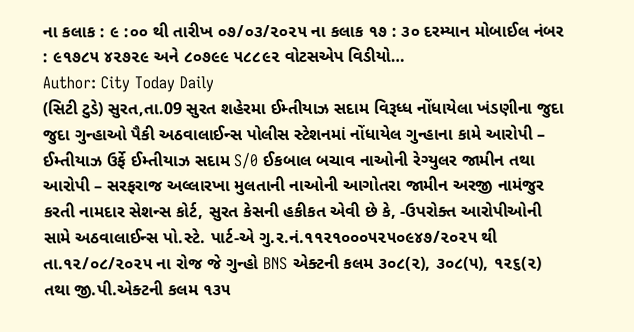ના કલાક : ૯ :૦૦ થી તારીખ ૦૭/૦૩/૨૦૨૫ ના કલાક ૧૭ : ૩૦ દરમ્યાન મોબાઈલ નંબર : ૯૧૭૮૫ ૪૨૭૨૯ અને ૮૦૭૯૯ ૫૮૮૯૨ વોટસએપ વિડીયો…
Author: City Today Daily
(સિટી ટુડે) સુરત,તા.09 સુરત શહેરમા ઈમ્તીયાઝ સદામ વિરૂધ્ધ નોંધાયેલા ખંડણીના જુદા જુદા ગુન્હાઓ પૈકી અઠવાલાઈન્સ પોલીસ સ્ટેશનમાં નોંધાયેલ ગુન્હાના કામે આરોપી – ઈમ્તીયાઝ ઉર્ફે ઈમ્તીયાઝ સદામ S/0 ઈકબાલ બચાવ નાઓની રેગ્યુલર જામીન તથા આરોપી – સરફરાજ અલ્લારખા મુલતાની નાઓની આગોતરા જામીન અરજી નામંજુર કરતી નામદાર સેશન્સ કોર્ટ, સુરત કેસની હકીકત એવી છે કે, -ઉપરોક્ત આરોપીઓની સામે અઠવાલાઈન્સ પો.સ્ટે. પાર્ટ-એ ગુ.ર.નં.૧૧૨૧૦૦૦૫૨૫૦૯૪૭/૨૦૨૫ થી તા.૧૨/૦૮/૨૦૨૫ ના રોજ જે ગુન્હો BNS એક્ટની કલમ ૩૦૮(૨), ૩૦૮(૫), ૧૨૬(૨) તથા જી.પી.એક્ટની કલમ ૧૩૫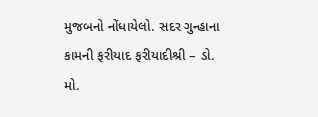મુજબનો નોંધાયેલો. સદર ગુન્હાના કામની ફરીયાદ ફરીયાદીશ્રી – ડો. મો.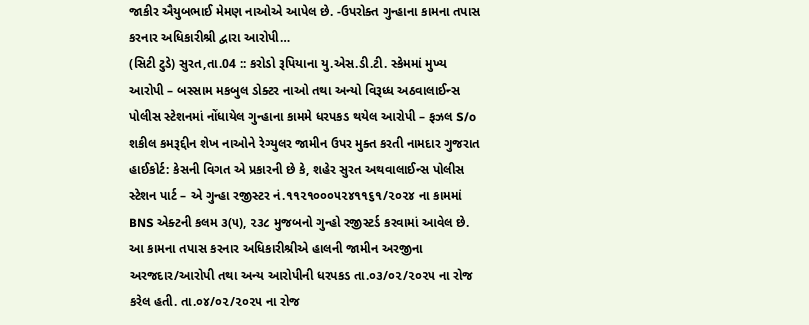જાકીર ઐયુબભાઈ મેમણ નાઓએ આપેલ છે. -ઉપરોક્ત ગુન્હાના કામના તપાસ કરનાર અધિકારીશ્રી દ્વારા આરોપી…
(સિટી ટુડે) સુરત,તા.04 :: કરોડો રૂપિયાના યુ.એસ.ડી.ટી. સ્કેમમાં મુખ્ય આરોપી – બસ્સામ મકબુલ ડોક્ટર નાઓ તથા અન્યો વિરૂધ્ધ અઠવાલાઈન્સ પોલીસ સ્ટેશનમાં નોંધાયેલ ગુન્હાના કામમે ધરપકડ થયેલ આરોપી – ફઝલ S/o શકીલ કમરૂદ્દીન શેખ નાઓને રેગ્યુલર જામીન ઉપર મુક્ત કરતી નામદાર ગુજરાત હાઈકોર્ટ: કેસની વિગત એ પ્રકારની છે કે, શહેર સુરત અથવાલાઈન્સ પોલીસ સ્ટેશન પાર્ટ – એ ગુન્હા રજીસ્ટર નં.૧૧૨૧૦૦૦૫૨૪૧૧૬૧/૨૦૨૪ ના કામમાં BNS એક્ટની કલમ ૩(૫), ૨૩૮ મુજબનો ગુન્હો રજીસ્ટર્ડ કરવામાં આવેલ છે. આ કામના તપાસ કરનાર અધિકારીશ્રીએ હાલની જામીન અરજીના અરજદાર/આરોપી તથા અન્ય આરોપીની ધરપકડ તા.૦૩/૦૨/૨૦૨૫ ના રોજ કરેલ હતી. તા.૦૪/૦૨/૨૦૨૫ ના રોજ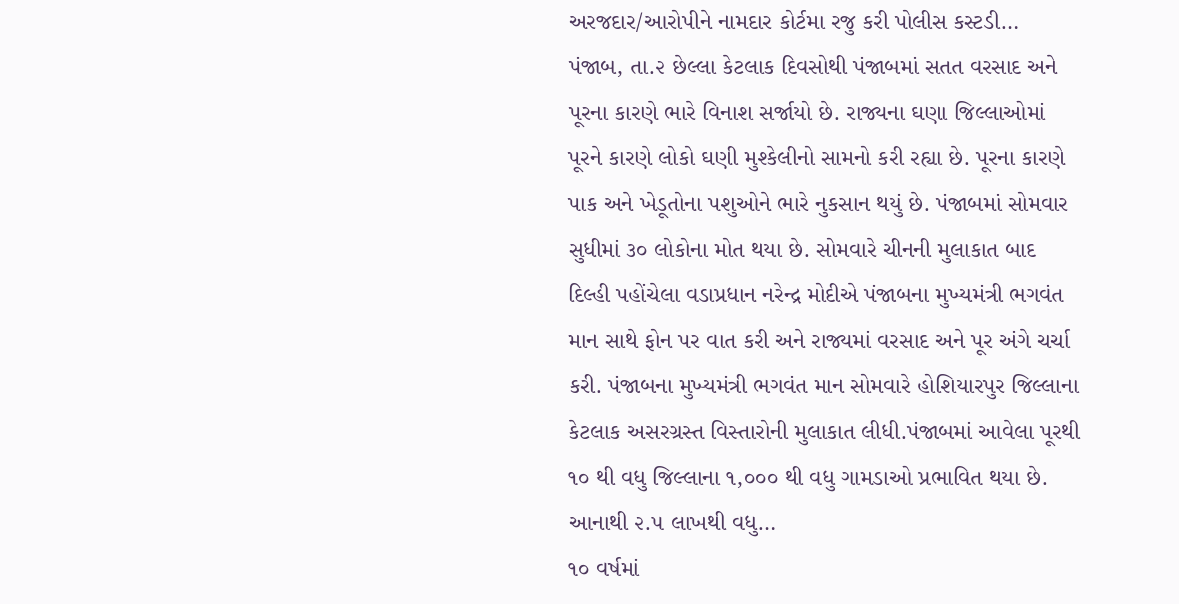અરજદાર/આરોપીને નામદાર કોર્ટમા રજુ કરી પોલીસ કસ્ટડી…
પંજાબ, તા.૨ છેલ્લા કેટલાક દિવસોથી પંજાબમાં સતત વરસાદ અને પૂરના કારણે ભારે વિનાશ સર્જાયો છે. રાજ્યના ઘણા જિલ્લાઓમાં પૂરને કારણે લોકો ઘણી મુશ્કેલીનો સામનો કરી રહ્યા છે. પૂરના કારણે પાક અને ખેડૂતોના પશુઓને ભારે નુકસાન થયું છે. પંજાબમાં સોમવાર સુધીમાં ૩૦ લોકોના મોત થયા છે. સોમવારે ચીનની મુલાકાત બાદ દિલ્હી પહોંચેલા વડાપ્રધાન નરેન્દ્ર મોદીએ પંજાબના મુખ્યમંત્રી ભગવંત માન સાથે ફોન પર વાત કરી અને રાજ્યમાં વરસાદ અને પૂર અંગે ચર્ચા કરી. પંજાબના મુખ્યમંત્રી ભગવંત માન સોમવારે હોશિયારપુર જિલ્લાના કેટલાક અસરગ્રસ્ત વિસ્તારોની મુલાકાત લીધી.પંજાબમાં આવેલા પૂરથી ૧૦ થી વધુ જિલ્લાના ૧,૦૦૦ થી વધુ ગામડાઓ પ્રભાવિત થયા છે. આનાથી ૨.૫ લાખથી વધુ…
૧૦ વર્ષમાં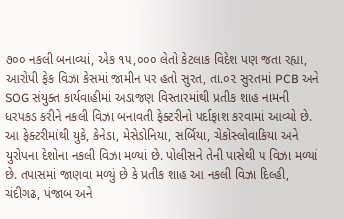૭૦૦ નકલી બનાવ્યાં, એક ૧૫,૦૦૦ લેતો કેટલાક વિદેશ પણ જતા રહ્યા, આરોપી ફેક વિઝા કેસમાં જામીન પર હતો સુરત, તા.૦૨ સુરતમાં PCB અને SOG સંયુક્ત કાર્યવાહીમાં અડાજણ વિસ્તારમાંથી પ્રતીક શાહ નામની ધરપકડ કરીને નકલી વિઝા બનાવતી ફેક્ટરીનો પર્દાફાશ કરવામાં આવ્યો છે. આ ફેક્ટરીમાંથી યુકે, કેનેડા, મેસેડોનિયા, સર્બિયા, ચેકોસ્લોવાકિયા અને યુરોપના દેશોના નકલી વિઝા મળ્યાં છે. પોલીસને તેની પાસેથી ૫ વિઝા મળ્યાં છે. તપાસમાં જાણવા મળ્યું છે કે પ્રતીક શાહ આ નકલી વિઝા દિલ્હી, ચંદીગઢ, પંજાબ અને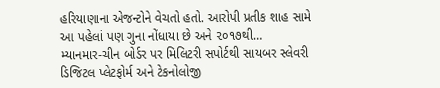હરિયાણાના એજન્ટોને વેચતો હતો. આરોપી પ્રતીક શાહ સામે આ પહેલાં પણ ગુના નોંધાયા છે અને ૨૦૧૭થી…
મ્યાનમાર-ચીન બોર્ડર પર મિલિટરી સપોર્ટથી સાયબર સ્લેવરી ડિજિટલ પ્લેટફોર્મ અને ટેકનોલોજી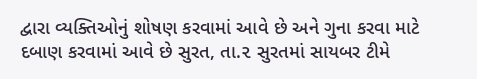દ્વારા વ્યક્તિઓનું શોષણ કરવામાં આવે છે અને ગુના કરવા માટે દબાણ કરવામાં આવે છે સુરત, તા.૨ સુરતમાં સાયબર ટીમે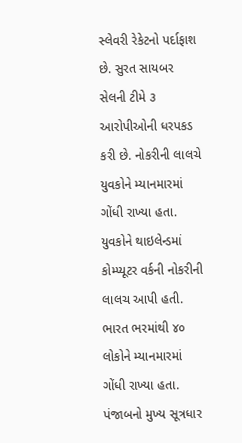સ્લેવરી રેકેટનો પર્દાફાશ છે. સુરત સાયબર સેલની ટીમે ૩ આરોપીઓની ધરપકડ કરી છે. નોકરીની લાલચે યુવકોને મ્યાનમારમાં ગોંધી રાખ્યા હતા. યુવકોને થાઇલેન્ડમાં કોમ્પ્યૂટર વર્કની નોકરીની લાલચ આપી હતી. ભારત ભરમાંથી ૪૦ લોકોને મ્યાનમારમાં ગોંધી રાખ્યા હતા. પંજાબનો મુખ્ય સૂત્રધાર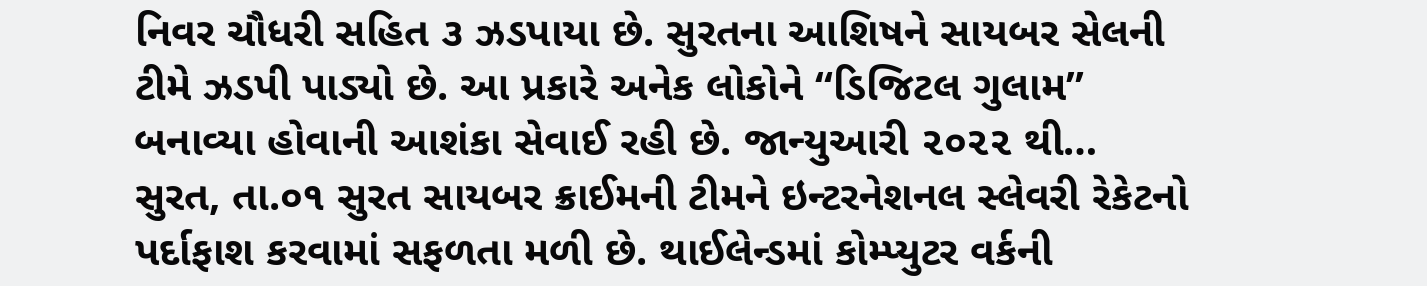નિવર ચૌધરી સહિત ૩ ઝડપાયા છે. સુરતના આશિષને સાયબર સેલની ટીમે ઝડપી પાડ્યો છે. આ પ્રકારે અનેક લોકોને “ડિજિટલ ગુલામ” બનાવ્યા હોવાની આશંકા સેવાઈ રહી છે. જાન્યુઆરી ૨૦૨૨ થી…
સુરત, તા.૦૧ સુરત સાયબર ક્રાઈમની ટીમને ઇન્ટરનેશનલ સ્લેવરી રેકેટનો પર્દાફાશ કરવામાં સફળતા મળી છે. થાઈલેન્ડમાં કોમ્પ્યુટર વર્કની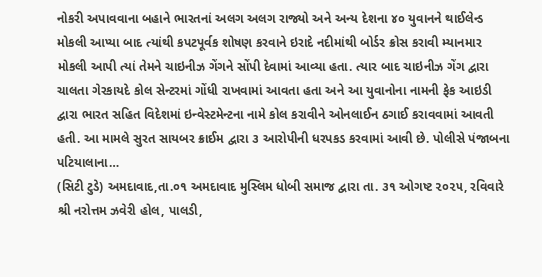નોકરી અપાવવાના બહાને ભારતનાં અલગ અલગ રાજ્યો અને અન્ય દેશના ૪૦ યુવાનને થાઈલેન્ડ મોકલી આપ્યા બાદ ત્યાંથી કપટપૂર્વક શોષણ કરવાને ઇરાદે નદીમાંથી બોર્ડર ક્રોસ કરાવી મ્યાનમાર મોકલી આપી ત્યાં તેમને ચાઇનીઝ ગેંગને સોંપી દેવામાં આવ્યા હતા. ત્યાર બાદ ચાઇનીઝ ગેંગ દ્વારા ચાલતા ગેરકાયદે કોલ સેન્ટરમાં ગોંધી રાખવામાં આવતા હતા અને આ યુવાનોના નામની ફેક આઇડી દ્વારા ભારત સહિત વિદેશમાં ઇન્વેસ્ટમેન્ટના નામે કોલ કરાવીને ઓનલાઈન ઠગાઈ કરાવવામાં આવતી હતી. આ મામલે સુરત સાયબર ક્રાઈમ દ્વારા ૩ આરોપીની ધરપકડ કરવામાં આવી છે. પોલીસે પંજાબના પટિયાલાના…
(સિટી ટુડે) અમદાવાદ,તા.૦૧ અમદાવાદ મુસ્લિમ ધોબી સમાજ દ્વારા તા. ૩૧ ઓગષ્ટ ૨૦૨૫, રવિવારે શ્રી નરોત્તમ ઝવેરી હોલ, પાલડી,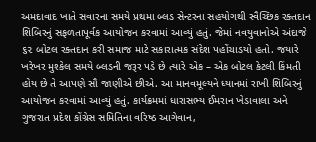અમદાવાદ ખાતે સવારના સમયે પ્રથમા બ્લડ સેન્ટરના સહયોગથી સ્વૈચ્છિક રક્તદાન શિબિરનું સફળતાપૂર્વક આયોજન કરવામાં આવ્યું હતું. જેમાં નવયુવાનોએ અંદાજે ૬૨ બોટલ રક્તદાન કરી સમાજ માટે સકારાત્મક સંદેશ પહોંચાડયો હતો. જયારે ખરેખર મુશ્કેલ સમયે બ્લડની જરૂર પડે છે ત્યારે એક – એક બોટલ કેટલી કિંમતી હોય છે તે આપણે સૌ જાણીએ છીએ. આ માનવમૂલ્યને ધ્યાનમાં રાખી શિબિરનું આયોજન કરવામાં આવ્યું હતું. કાર્યક્રમમાં ધારાસભ્ય ઈમરાન ખેડાવાલા અને ગુજરાત પ્રદેશ કોંગ્રેસ સમિતિના વરિષ્ઠ આગેવાન,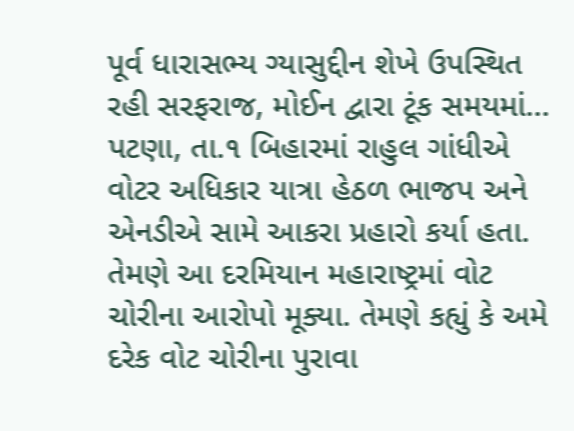પૂર્વ ધારાસભ્ય ગ્યાસુદ્દીન શેખે ઉપસ્થિત રહી સરફરાજ, મોઈન દ્વારા ટૂંક સમયમાં…
પટણા, તા.૧ બિહારમાં રાહુલ ગાંધીએ વોટર અધિકાર યાત્રા હેઠળ ભાજપ અને એનડીએ સામે આકરા પ્રહારો કર્યા હતા. તેમણે આ દરમિયાન મહારાષ્ટ્રમાં વોટ ચોરીના આરોપો મૂક્યા. તેમણે કહ્યું કે અમે દરેક વોટ ચોરીના પુરાવા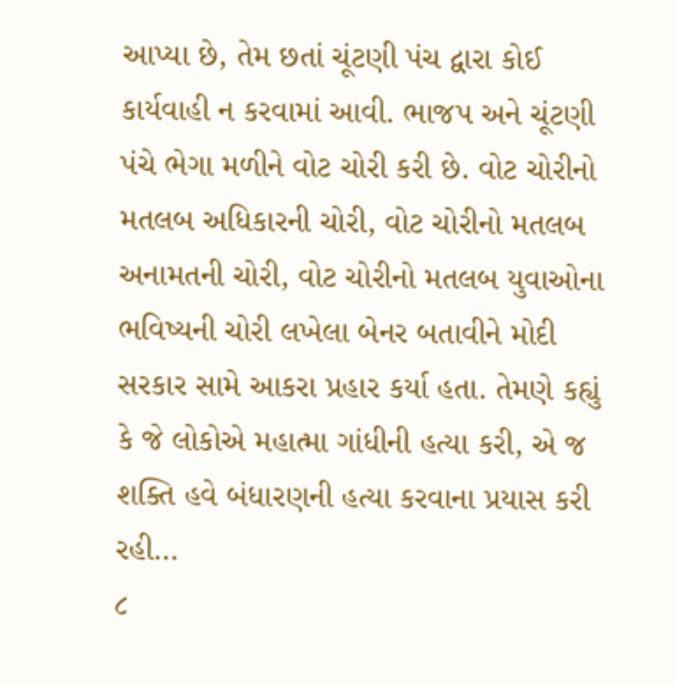આપ્યા છે, તેમ છતાં ચૂંટણી પંચ દ્વારા કોઈ કાર્યવાહી ન કરવામાં આવી. ભાજપ અને ચૂંટણી પંચે ભેગા મળીને વોટ ચોરી કરી છે. વોટ ચોરીનો મતલબ અધિકારની ચોરી, વોટ ચોરીનો મતલબ અનામતની ચોરી, વોટ ચોરીનો મતલબ યુવાઓના ભવિષ્યની ચોરી લખેલા બેનર બતાવીને મોદી સરકાર સામે આકરા પ્રહાર કર્યા હતા. તેમણે કહ્યું કે જે લોકોએ મહાત્મા ગાંધીની હત્યા કરી, એ જ શક્તિ હવે બંધારણની હત્યા કરવાના પ્રયાસ કરી રહી…
૮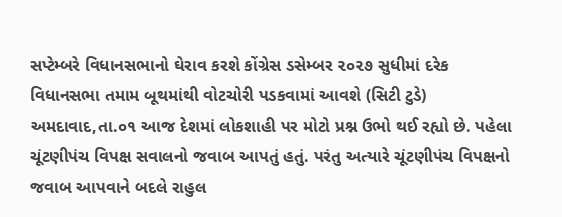સપ્ટેમ્બરે વિધાનસભાનો ઘેરાવ કરશે કોંગ્રેસ ડસેમ્બર ૨૦૨૭ સુધીમાં દરેક વિધાનસભા તમામ બૂથમાંથી વોટચોરી પડકવામાં આવશે (સિટી ટુડે) અમદાવાદ,તા.૦૧ આજ દેશમાં લોકશાહી પર મોટો પ્રશ્ન ઉભો થઈ રહ્યો છે. પહેલા ચૂંટણીપંચ વિપક્ષ સવાલનો જવાબ આપતું હતું. પરંતુ અત્યારે ચૂંટણીપંચ વિપક્ષનો જવાબ આપવાને બદલે રાહુલ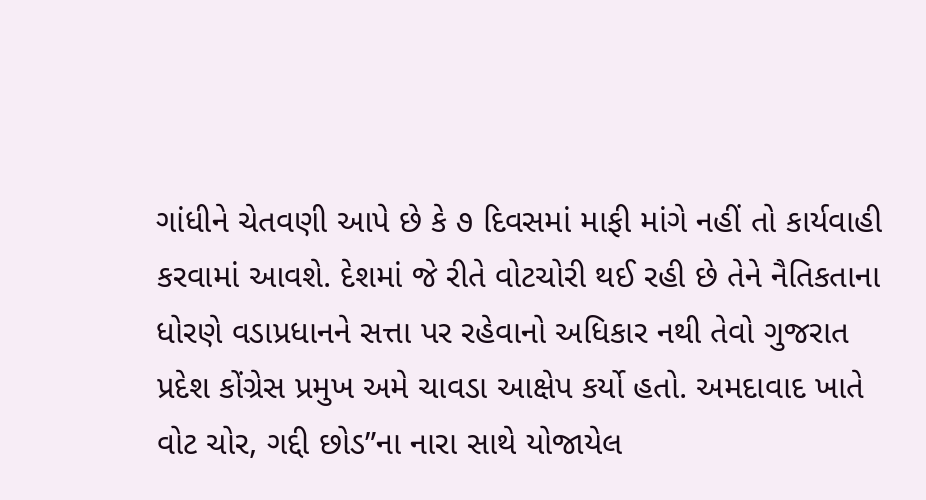ગાંધીને ચેતવણી આપે છે કે ૭ દિવસમાં માફી માંગે નહીં તો કાર્યવાહી કરવામાં આવશે. દેશમાં જે રીતે વોટચોરી થઈ રહી છે તેને નૈતિકતાના ધોરણે વડાપ્રધાનને સત્તા પર રહેવાનો અધિકાર નથી તેવો ગુજરાત પ્રદેશ કોંગ્રેસ પ્રમુખ અમે ચાવડા આક્ષેપ કર્યો હતો. અમદાવાદ ખાતે વોટ ચોર, ગદ્દી છોડ”ના નારા સાથે યોજાયેલ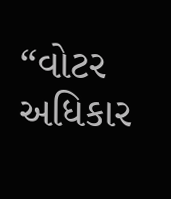“વોટર અધિકાર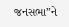જનસભા”ને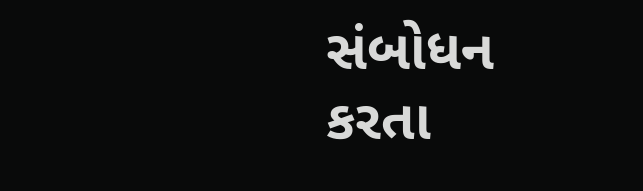સંબોધન કરતા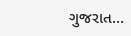ગુજરાત…